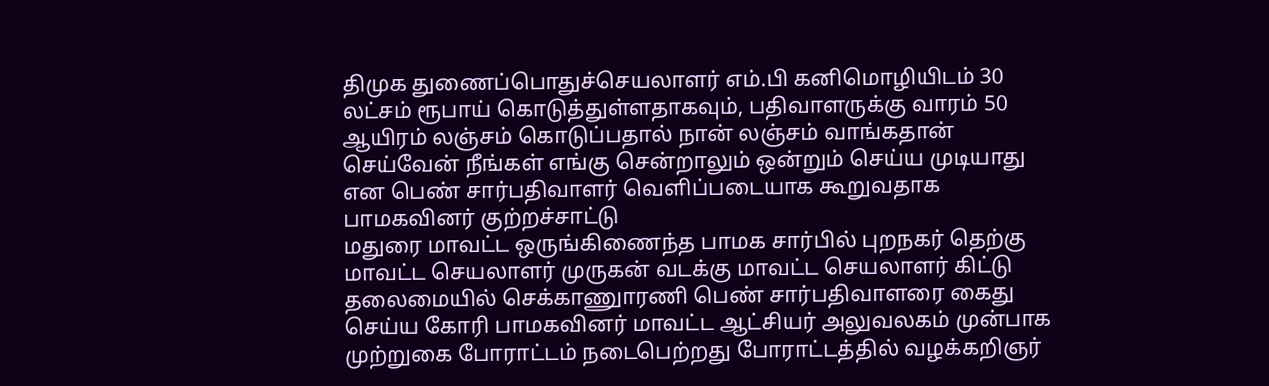திமுக துணைப்பொதுச்செயலாளர் எம்.பி கனிமொழியிடம் 30 லட்சம் ரூபாய் கொடுத்துள்ளதாகவும், பதிவாளருக்கு வாரம் 50 ஆயிரம் லஞ்சம் கொடுப்பதால் நான் லஞ்சம் வாங்கதான் செய்வேன் நீங்கள் எங்கு சென்றாலும் ஒன்றும் செய்ய முடியாது என பெண் சார்பதிவாளர் வெளிப்படையாக கூறுவதாக பாமகவினர் குற்றச்சாட்டு
மதுரை மாவட்ட ஒருங்கிணைந்த பாமக சார்பில் புறநகர் தெற்கு மாவட்ட செயலாளர் முருகன் வடக்கு மாவட்ட செயலாளர் கிட்டு தலைமையில் செக்காணுாரணி பெண் சார்பதிவாளரை கைது செய்ய கோரி பாமகவினர் மாவட்ட ஆட்சியர் அலுவலகம் முன்பாக முற்றுகை போராட்டம் நடைபெற்றது போராட்டத்தில் வழக்கறிஞர்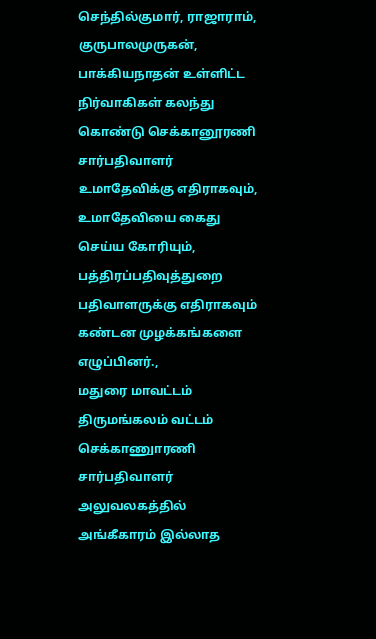செந்தில்குமார், ராஜாராம், குருபாலமுருகன், பாக்கியநாதன் உள்ளிட்ட நிர்வாகிகள் கலந்து கொண்டு செக்கானூரணி சார்பதிவாளர் உமாதேவிக்கு எதிராகவும், உமாதேவியை கைது செய்ய கோரியும், பத்திரப்பதிவுத்துறை பதிவாளருக்கு எதிராகவும் கண்டன முழக்கங்களை எழுப்பினர்.,
மதுரை மாவட்டம் திருமங்கலம் வட்டம் செக்காணுாரணி சார்பதிவாளர் அலுவலகத்தில் அங்கீகாரம் இல்லாத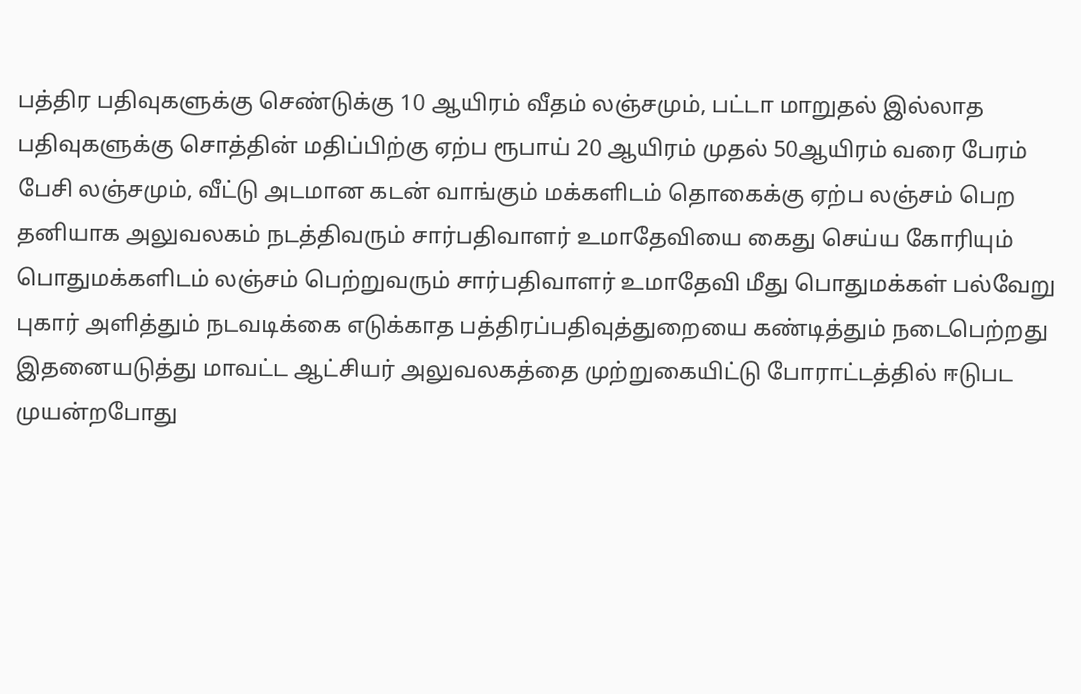பத்திர பதிவுகளுக்கு செண்டுக்கு 10 ஆயிரம் வீதம் லஞ்சமும், பட்டா மாறுதல் இல்லாத பதிவுகளுக்கு சொத்தின் மதிப்பிற்கு ஏற்ப ரூபாய் 20 ஆயிரம் முதல் 50ஆயிரம் வரை பேரம் பேசி லஞ்சமும், வீட்டு அடமான கடன் வாங்கும் மக்களிடம் தொகைக்கு ஏற்ப லஞ்சம் பெற தனியாக அலுவலகம் நடத்திவரும் சார்பதிவாளர் உமாதேவியை கைது செய்ய கோரியும்
பொதுமக்களிடம் லஞ்சம் பெற்றுவரும் சார்பதிவாளர் உமாதேவி மீது பொதுமக்கள் பல்வேறு புகார் அளித்தும் நடவடிக்கை எடுக்காத பத்திரப்பதிவுத்துறையை கண்டித்தும் நடைபெற்றது
இதனையடுத்து மாவட்ட ஆட்சியர் அலுவலகத்தை முற்றுகையிட்டு போராட்டத்தில் ஈடுபட முயன்றபோது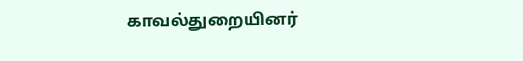காவல்துறையினர்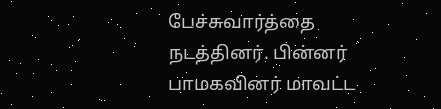பேச்சுவார்த்தை நடத்தினர். பின்னர் பாமகவினர் மாவட்ட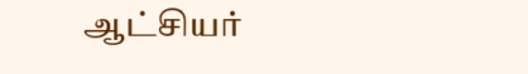ஆட்சியர்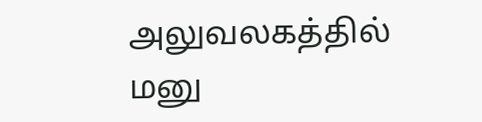அலுவலகத்தில் மனு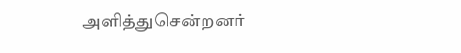அளித்துசென்றனர்